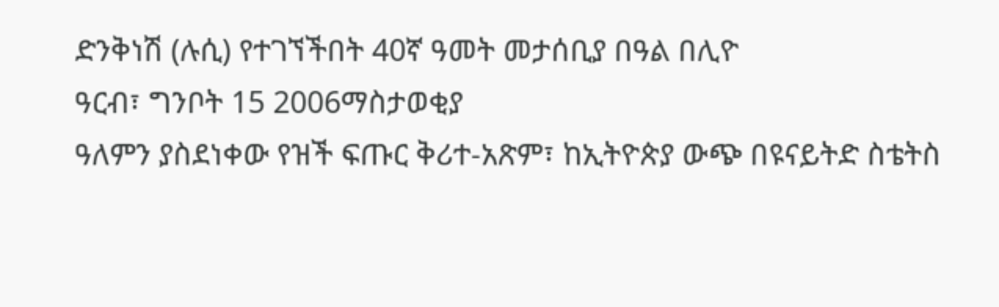ድንቅነሽ (ሉሲ) የተገኘችበት 40ኛ ዓመት መታሰቢያ በዓል በሊዮ
ዓርብ፣ ግንቦት 15 2006ማስታወቂያ
ዓለምን ያስደነቀው የዝች ፍጡር ቅሪተ-አጽም፣ ከኢትዮጵያ ውጭ በዩናይትድ ስቴትስ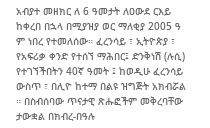አብያተ መዘክር ለ 6 ዓመታት ለዐውደ ርእይ ከቀረበ በኋላ በሚያዝያ ወር ማለቂያ 2005 ዓ ም ነበረ የተመለሰው። ፈረንሳይ ፣ ኢትዮጵያ ፣ የአፍሪቃ ቀንድ የተሰኘ ማሕበር፤ ድንቅነሽ (ሉሲ) የተገኘችበትን 40ኛ ዓመት ፤ ከወዲሁ ፈረንሳይ ውስጥ ፣ በሊዮ ከተማ በልዩ ዝግጅት አክብሯል ። በስብሰባው ጥናታዊ ጽሑፎችም መቅረባቸው ታውቋል በክብረ-በዓሉ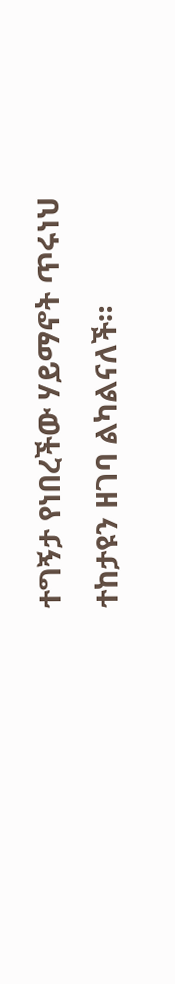ተግኝታ የነበረችው ሃይማኖት ጥሩነህ ተከታዩን ዘገባ ልካልናለች።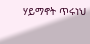ሃይማኖት ጥሩነህ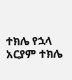ተክሌ የኋላ
አርያም ተክሌ